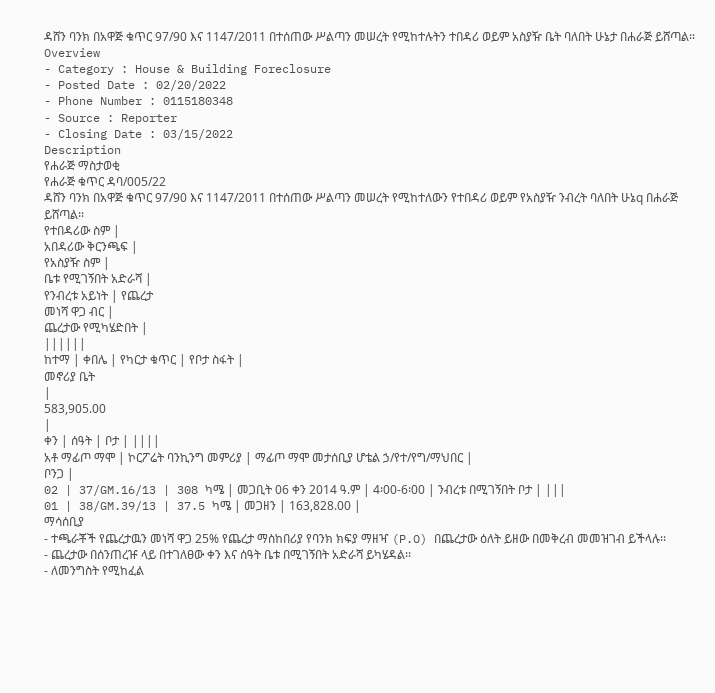ዳሸን ባንክ በአዋጅ ቁጥር 97/90 እና 1147/2011 በተሰጠው ሥልጣን መሠረት የሚከተሉትን ተበዳሪ ወይም አስያዥ ቤት ባለበት ሁኔታ በሐራጅ ይሸጣል፡፡
Overview
- Category : House & Building Foreclosure
- Posted Date : 02/20/2022
- Phone Number : 0115180348
- Source : Reporter
- Closing Date : 03/15/2022
Description
የሐራጅ ማስታወቂ
የሐራጅ ቁጥር ዳባ/005/22
ዳሸን ባንክ በአዋጅ ቁጥር 97/90 እና 1147/2011 በተሰጠው ሥልጣን መሠረት የሚከተለውን የተበዳሪ ወይም የአስያዥ ንብረት ባለበት ሁኔq በሐራጅ ይሸጣል፡፡
የተበዳሪው ስም |
አበዳሪው ቅርንጫፍ |
የአስያዥ ስም |
ቤቱ የሚገኝበት አድራሻ |
የንብረቱ አይነት | የጨረታ
መነሻ ዋጋ ብር |
ጨረታው የሚካሄድበት |
||||||
ከተማ | ቀበሌ | የካርታ ቁጥር | የቦታ ስፋት |
መኖሪያ ቤት
|
583,905.00
|
ቀን | ሰዓት | ቦታ | ||||
አቶ ማፊጦ ማሞ | ኮርፖሬት ባንኪንግ መምሪያ | ማፊጦ ማሞ መታሰቢያ ሆቴል ኃ/የተ/የግ/ማህበር |
ቦንጋ |
02 | 37/GM.16/13 | 308 ካሜ | መጋቢት 06 ቀን 2014 ዓ.ም | 4፡00-6፡00 | ንብረቱ በሚገኝበት ቦታ | |||
01 | 38/GM.39/13 | 37.5 ካሜ | መጋዘን | 163,828.00 |
ማሳሰቢያ
- ተጫራቾች የጨረታዉን መነሻ ዋጋ 25% የጨረታ ማስከበሪያ የባንክ ክፍያ ማዘዣ (P.O) በጨረታው ዕለት ይዘው በመቅረብ መመዝገብ ይችላሉ፡፡
- ጨረታው በሰንጠረዡ ላይ በተገለፀው ቀን እና ሰዓት ቤቱ በሚገኝበት አድራሻ ይካሄዳል፡፡
- ለመንግስት የሚከፈል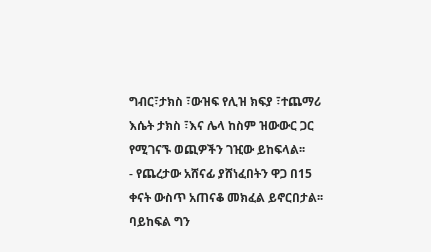ግብር፣ታክስ ፣ውዝፍ የሊዝ ክፍያ ፣ተጨማሪ እሴት ታክስ ፣እና ሌላ ከስም ዝውውር ጋር የሚገናኙ ወጪዎችን ገዢው ይከፍላል፡፡
- የጨረታው አሸናፊ ያሸነፈበትን ዋጋ በ15 ቀናት ውስጥ አጠናቆ መክፈል ይኖርበታል፡፡ ባይከፍል ግን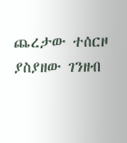ጨረታው ተሰርዞ ያስያዘው ገንዘብ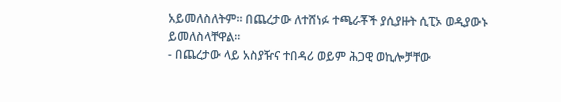አይመለስለትም፡፡ በጨረታው ለተሸነፉ ተጫራቾች ያሲያዙት ሲፒኦ ወዲያውኑ ይመለስላቸዋል፡፡
- በጨረታው ላይ አስያዥና ተበዳሪ ወይም ሕጋዊ ወኪሎቻቸው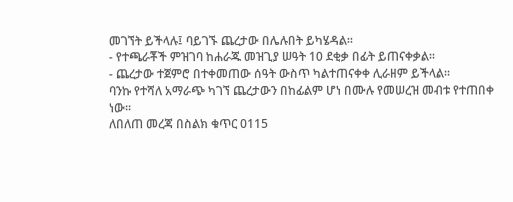መገኘት ይችላሉ፤ ባይገኙ ጨረታው በሌሉበት ይካሄዳል፡፡
- የተጫራቾች ምዝገባ ከሐራጁ መዝጊያ ሠዓት 10 ደቂቃ በፊት ይጠናቀቃል፡፡
- ጨረታው ተጀምሮ በተቀመጠው ሰዓት ውስጥ ካልተጠናቀቀ ሊራዘም ይችላል፡፡
ባንኩ የተሻለ አማራጭ ካገኘ ጨረታውን በከፊልም ሆነ በሙሉ የመሠረዝ መብቱ የተጠበቀ ነው፡፡
ለበለጠ መረጃ በስልክ ቁጥር 0115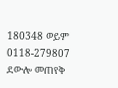180348 ወይም 0118-279807 ደውሎ መጠየቅ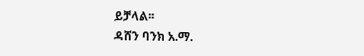ይቻላል፡፡
ዳሸን ባንክ አ.ማ.